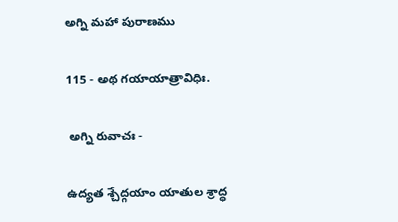అగ్ని మహా పురాణము

115 - అథ గయాయాత్రావిధిః.

 అగ్ని రువాచః -

ఉద్యత శ్చేద్గయాం యాతుల శ్రాద్ధ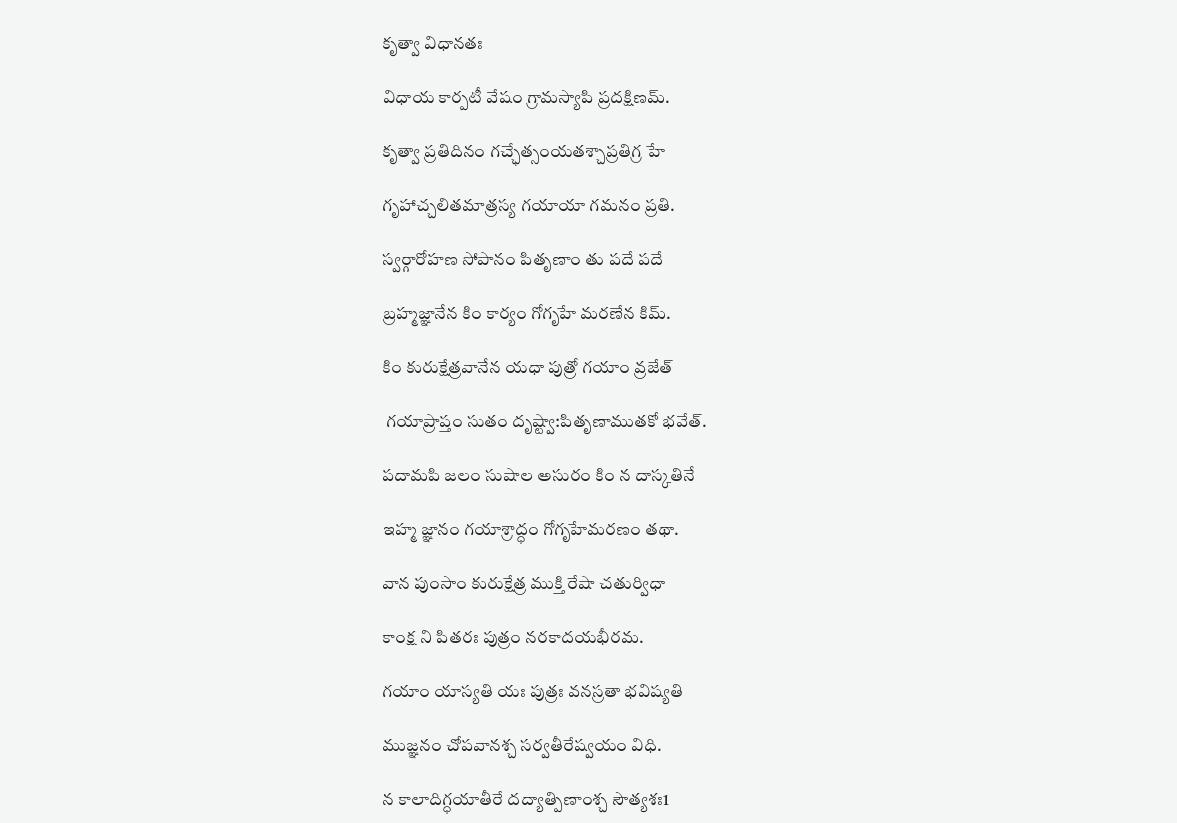కృత్వా విధానతః

విధాయ కార్పటీ వేషం గ్రామస్యాపి ప్రదక్షిణమ్.

కృత్వా ప్రతిదినం గచ్ఛేత్సంయతశ్చాప్రతిగ్ర హే

గృహాచ్చలితమాత్రస్య గయాయా గమనం ప్రతి.

స్వర్గారోహణ సోపానం పితృణాం తు పదే పదే

బ్రహ్మజ్ఞానేన కిం కార్యం గోగృహే మరణేన కిమ్.

కిం కురుక్షేత్రవానేన యధా పుత్రో గయాం వ్రజేత్

 గయాప్రాప్తం సుతం దృష్ట్వా:పితృణాముతకో భవేత్.

పదామపి జలం సుషాల అసురం కిం న దాస్కతినే

ఇహ్మ జ్ఞానం గయాశ్రాద్ధం గోగృహేమరణం తథా.

వాన పుంసాం కురుక్షేత్ర ముక్తి రేషా చతుర్విధా

కాంక్ష ని పితరః పుత్రం నరకాదయభీరమ.

గయాం యాస్యతి యః పుత్రః వనస్రతా భవిష్యతి

ముజ్ఞనం చోపవానశ్చ సర్వతీరేష్వయం విధి.

న కాలాదిగ్ధయాతీరే దద్యాత్పిణాంశ్చ సౌత్యశః1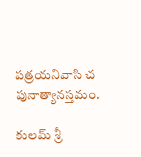పత్రయనివాసి చ పునాత్యానస్తమం.

కులమ్ శ్రీ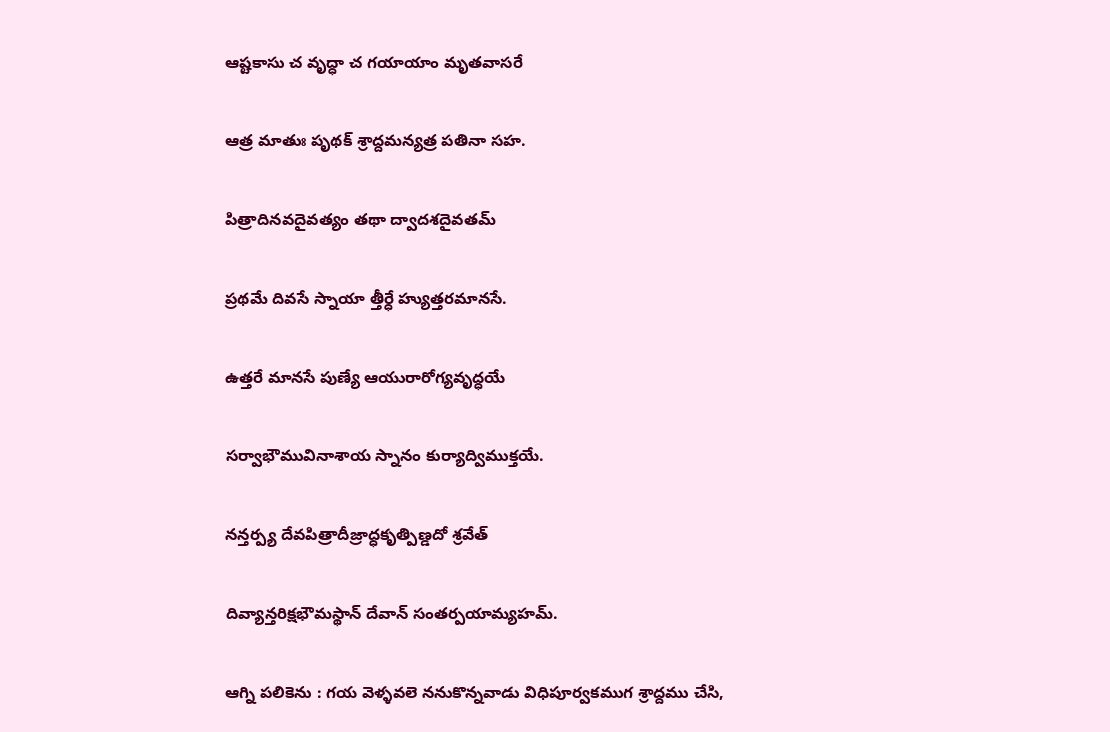ఆష్టకాసు చ వృద్ధా చ గయాయాం మృతవాసరే

ఆత్ర మాతుః పృథక్ శ్రాద్దమన్యత్ర పతినా సహ.

పిత్రాదినవదైవత్యం తథా ద్వాదశదైవతమ్

ప్రథమే దివసే స్నాయా త్తీర్ధే హ్యుత్తరమానసే.

ఉత్తరే మానసే పుణ్యే ఆయురారోగ్యవృద్ధయే

సర్వాభౌమువినాశాయ స్నానం కుర్యాద్విముక్తయే.

నన్తర్ప్య దేవపిత్రాదీజ్రాద్ధకృత్పిణ్డదో శ్రవేత్

దివ్యాన్తరిక్షభౌమస్థాన్ దేవాన్ సంతర్పయామ్యహమ్.

ఆగ్ని పలికెను : గయ వెళ్ళవలె ననుకొన్నవాడు విధిపూర్వకముగ శ్రాద్దము చేసి,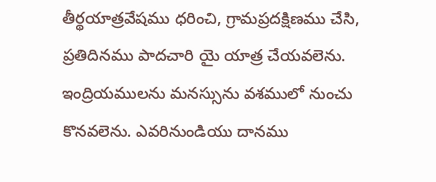తీర్థయాత్రవేషము ధరించి, గ్రామప్రదక్షిణము చేసి, ప్రతిదినము పాదచారి యై యాత్ర చేయవలెను. ఇంద్రియములను మనస్సును వశములో నుంచు కొనవలెను. ఎవరినుండియు దానము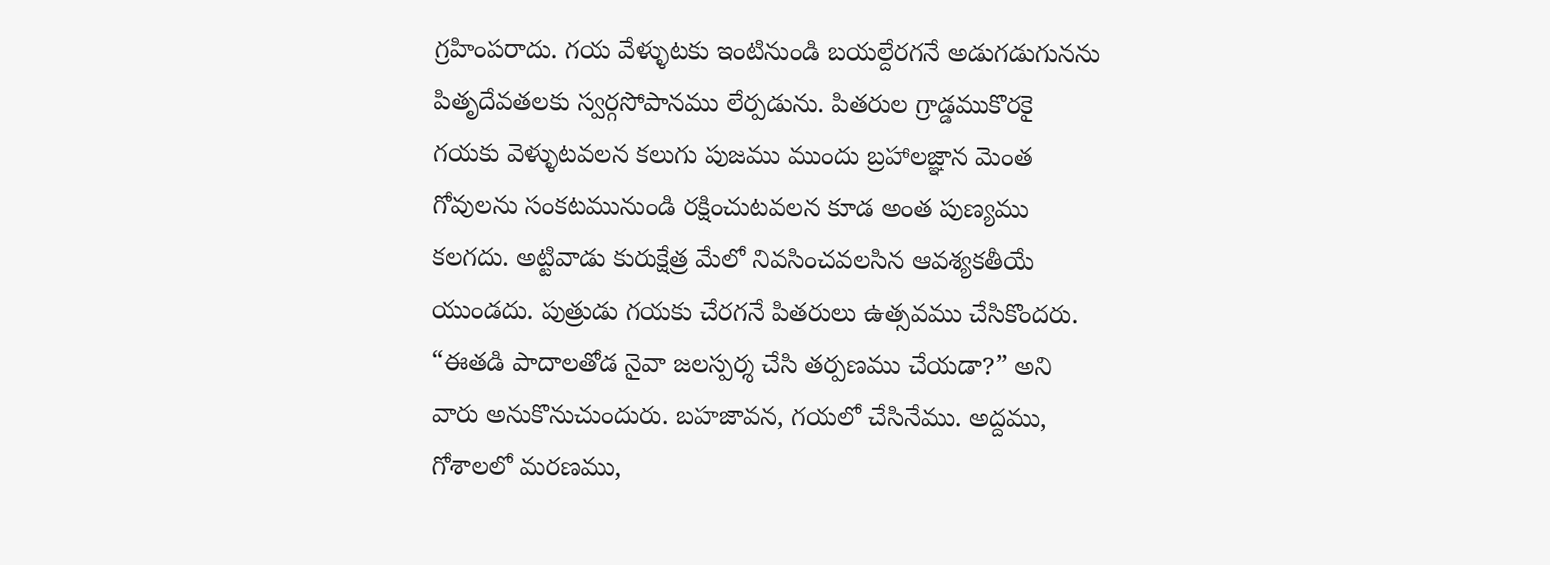గ్రహింపరాదు. గయ వేళ్ళుటకు ఇంటినుండి బయల్దేరగనే అడుగడుగునను పితృదేవతలకు స్వర్గసోపానము లేర్పడును. పితరుల గ్రాడ్డముకొరకై గయకు వెళ్ళుటవలన కలుగు పుజము ముందు బ్రహాలజ్ఞాన మెంత గోవులను సంకటమునుండి రక్షించుటవలన కూడ అంత పుణ్యము కలగదు. అట్టివాడు కురుక్షేత్ర మేలో నివసించవలసిన ఆవశ్యకతీయే యుండదు. పుత్రుడు గయకు చేరగనే పితరులు ఉత్సవము చేసికొందరు. “ఈతడి పాదాలతోడ నైవా జలస్పర్శ చేసి తర్పణము చేయడా?” అని వారు అనుకొనుచుందురు. బహజావన, గయలో చేసినేము. అద్దము, గోశాలలో మరణము,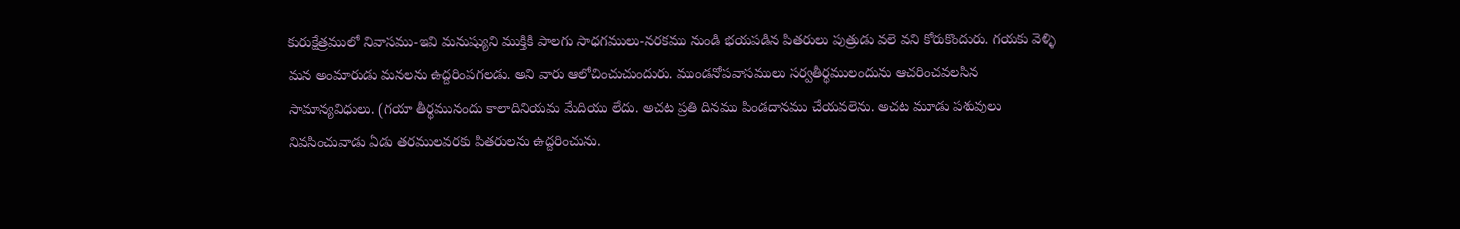కురుక్షేత్రములో నివాసము-ఇవి మనుష్యుని ముక్తికి పాలగు సాధగములు-నరకము నుండి భయపడిన పితరులు పుత్రుడు వలె వని కోరుకొందురు. గయకు వెళ్ళి మన అంమారుడు మనలను ఉద్దరింపగలడు. అని వారు ఆలోచించుచుందురు. ముండనోపవాసములు సర్వతీర్థములందును ఆచరించవలసిన సామాన్యవిధులు. (గయా తీర్థమునందు కాలాదినియమ మేదియు లేదు. అచట ప్రతి దినము పిండదానము చేయవలెను. అచట మూడు పశువులు నివసించువాడు ఏడు తరములవరకు పితరులను ఉద్దరించును.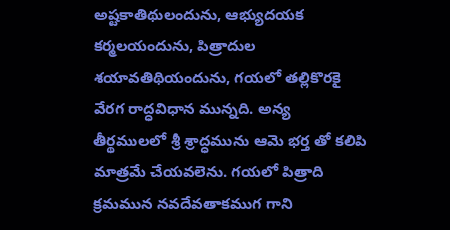అష్టకాతిథులందును, ఆభ్యుదయక కర్మలయందును, పిత్రాదుల శయావతిథియందును, గయలో తల్లికొరకై వేరగ రాద్ధవిధాన మున్నది. అన్య తీర్థములలో శ్రీ శ్రాద్ధమును ఆమె భర్త తో కలిపి మాత్రమే చేయవలెను. గయలో పిత్రాది క్రమమున నవదేవతాకముగ గాని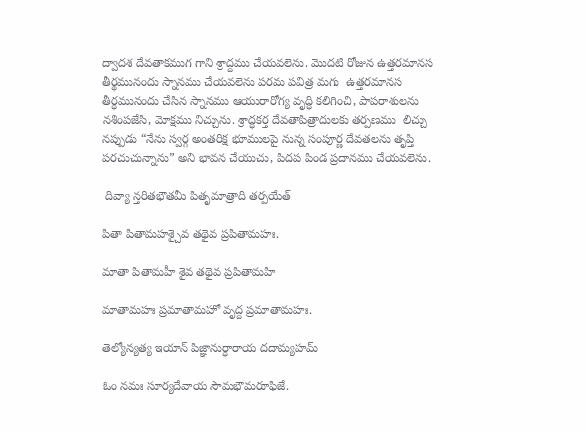ద్వాదశ దేవతాకముగ గాని శ్రాద్దము చేయవలెను. మొదటి రోజున ఉత్తరమానస తీర్థమునందు స్నానము చేయవలెను పరమ పవిత్ర మగు  ఉత్తరమానస తీర్ధమునందు చేసిన స్నానము ఆయురారోగ్య వృద్ధి కలిగించి, పాపరాశులను నశింపజేసి, మోక్షము నిచ్చును. శ్రాద్ధకర్త దేవతాపిత్రాదులకు తర్పణము  లిచ్చు నప్పుడు “నేను స్వర్గ అంతరిక్ష భూములపై నున్న సంపూర్ణ దేవతలను తృప్తి పరచుచున్నాను” అని భావన చేయుచు, పిదప పిండ ప్రదానము చేయవలెను.

 దివ్యా న్తరితభౌతమీ పితృమాత్రాది తర్పయేత్

పితా పితామహశ్చైవ తథైవ ప్రపితామహః.

మాతా పితామహీ శైవ తథైవ ప్రపితామహి

మాతామహః ప్రమాతామహో వృద్ద ప్రమాతామహః.

తెల్యోన్యత్య ఇయాన్ పిజ్ఞానుర్ధారాయ దదామ్యహమ్

ఓం నమః సూర్యదేవాయ సౌమభౌమరూఫిజే.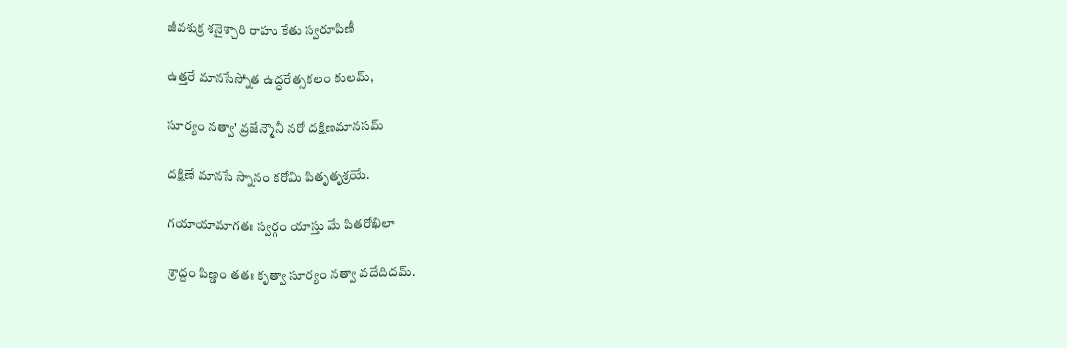జీవశుక్ర శనైశ్చారి రాహు కేతు స్వరూపిణీ

ఉత్తరే మానసేస్నోత ఉద్ధరేత్సకలం కులమ్,

సూర్యం నత్వా' వ్రజేన్మౌనీ నరో దక్షిణమానసమ్

దక్షిణే మానసే స్నానం కరోమి పితృతృశ్రయే.

గయాయామాగతః స్వర్గం యాస్తు మే పితరోఖిలా

శ్రాద్దం పిణ్డం తతః కృత్వా సూర్యం నత్వా వదేదిదమ్.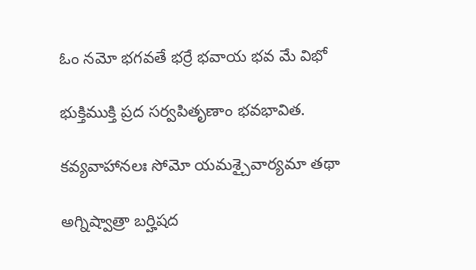ఓం నమో భగవతే భర్రే భవాయ భవ మే విభో

భుక్తిముక్తి ప్రద సర్వపితృణాం భవభావిత.

కవ్యవాహానలః సోమో యమశ్చైవార్యమా తథా

అగ్నిష్వాత్రా బర్హిషద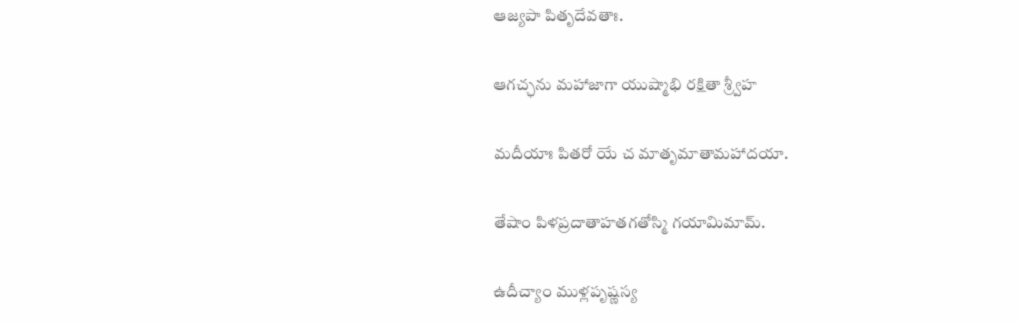ఆజ్యపా పితృదేవతాః.

ఆగచ్ఛను మహాజాగా యుష్మాభి రక్షితా శ్ర్వీహ

మదీయాః పితరో యే చ మాతృమాతామహాదయా.

తేషాం పిళప్రదాతాహతగతోస్మి గయామిమామ్.

ఉదీచ్యాం ముళ్లపృష్ణస్య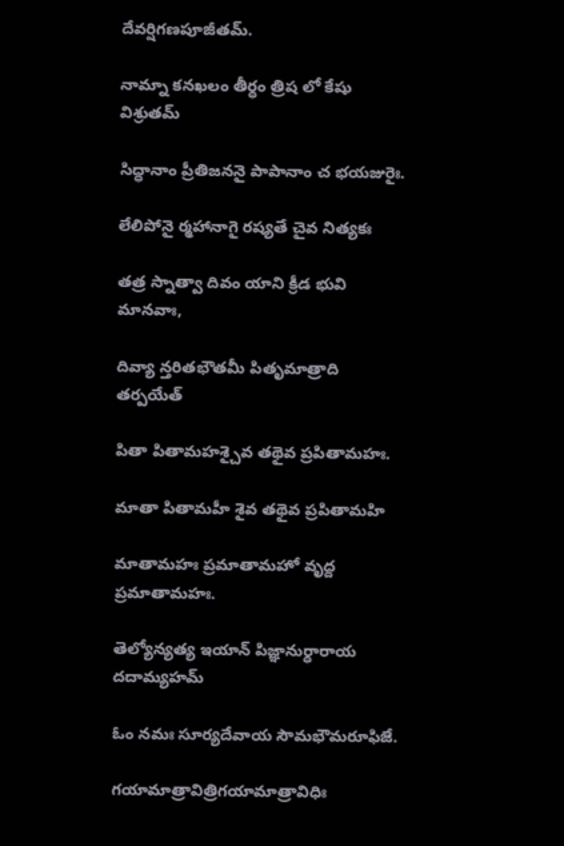దేవర్షిగణపూజీతమ్.

నామ్నా కనఖలం తీర్ధం త్రిష లో కేషు విశ్రుతమ్

సిద్ధానాం ప్రీతిజననై పాపానాం చ భయజురైః.

లేలిపోనై ర్మహానాగై రష్యతే చైవ నిత్యకః

తత్ర స్నాత్వా దివం యాని క్రీడ భువి మానవాః,

దివ్యా న్తరితభౌతమీ పితృమాత్రాది తర్పయేత్

పితా పితామహశ్చైవ తథైవ ప్రపితామహః.

మాతా పితామహీ శైవ తథైవ ప్రపితామహి

మాతామహః ప్రమాతామహో వృద్ద ప్రమాతామహః.

తెల్యోన్యత్య ఇయాన్ పిజ్ఞానుర్ధారాయ దదామ్యహమ్

ఓం నమః సూర్యదేవాయ సౌమభౌమరూఫిజే.

గయామాత్రావిత్రిగయామాత్రావిధిః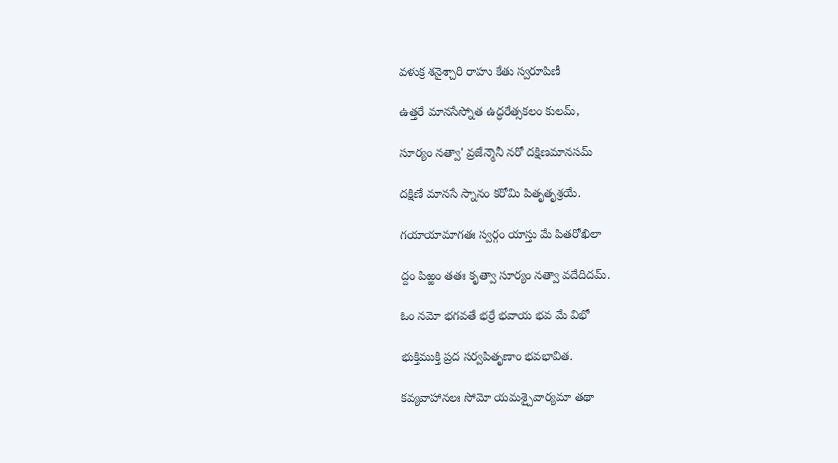వళుక్ర శనైశ్చారి రాహు కేతు స్వరూపిణీ

ఉత్తరే మానసేస్నోత ఉద్ధరేత్సకలం కులమ్,

సూర్యం నత్వా' వ్రజేన్మౌనీ నరో దక్షిణమానసమ్

దక్షిణే మానసే స్నానం కరోమి పితృతృశ్రయే.

గయాయామాగతః స్వర్గం యాస్తు మే పితరోఖిలా

ద్దం పిఱ్ఱం తతః కృత్వా సూర్యం నత్వా వదేదిదమ్.

ఓం నమో భగవతే భర్రే భవాయ భవ మే విభో

భుక్తిముక్తి ప్రద సర్వపితృణాం భవభావిత.

కవ్యవాహానలః సోమో యమశ్చైవార్యమా తథా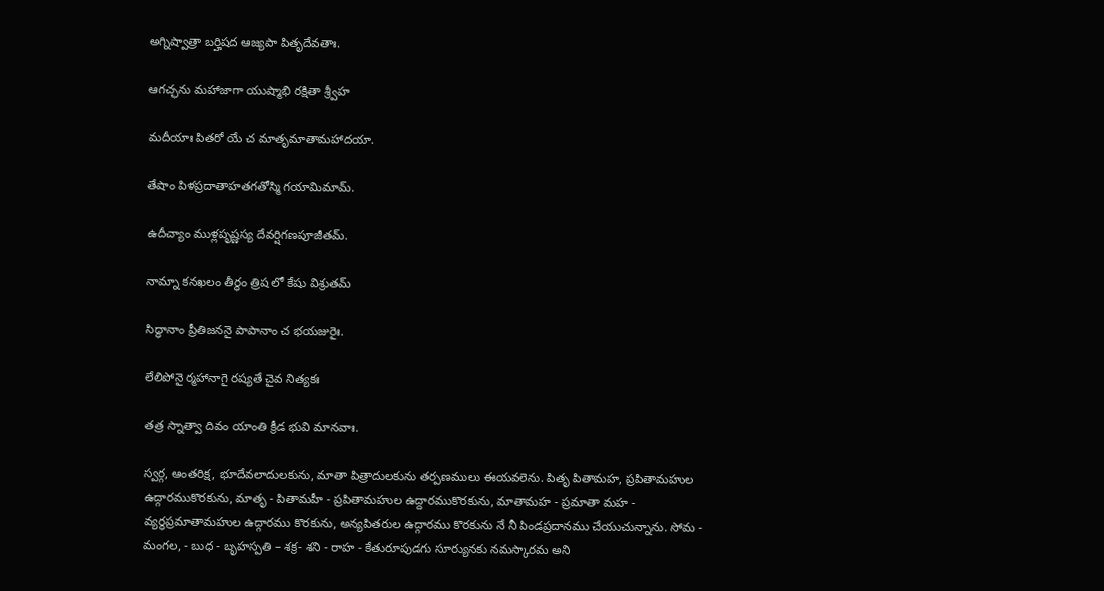అగ్నిష్వాత్రా బర్హిషద ఆజ్యపా పితృదేవతాః.

ఆగచ్ఛను మహాజాగా యుష్మాభి రక్షితా శ్ర్వీహ

మదీయాః పితరో యే చ మాతృమాతామహాదయా.

తేషాం పిళప్రదాతాహతగతోస్మి గయామిమామ్.

ఉదీచ్యాం ముళ్లపృష్ణస్య దేవర్షిగణపూజీతమ్.

నామ్నా కనఖలం తీర్ధం త్రిష లో కేషు విశ్రుతమ్

సిద్ధానాం ప్రీతిజననై పాపానాం చ భయజురైః.

లేలిపోనై ర్మహానాగై రష్యతే చైవ నిత్యకః

తత్ర స్నాత్వా దివం యాంతి క్రీడ భువి మానవాః.

స్వర్గ, ఆంతరిక్ష, భూదేవలాదులకును, మాతా పిత్రాదులకును తర్పణములు ఈయవలెను. పితృ పితామహ, ప్రపితామహుల ఉద్గారముకొరకును, మాతృ - పితామహీ - ప్రపితామహుల ఉద్దారముకొరకును, మాతామహ - ప్రమాతా మహ - వ్యర్ధప్రమాతామహుల ఉద్గారము కొరకును, అన్యపితరుల ఉద్గారము కొరకును నే నీ పిండప్రదానము చేయుచున్నాను. సోమ - మంగల, - బుధ - బృహస్పతి – శక్ర- శని - రాహ - కేతురూపుడగు సూర్యునకు నమస్కారమ అని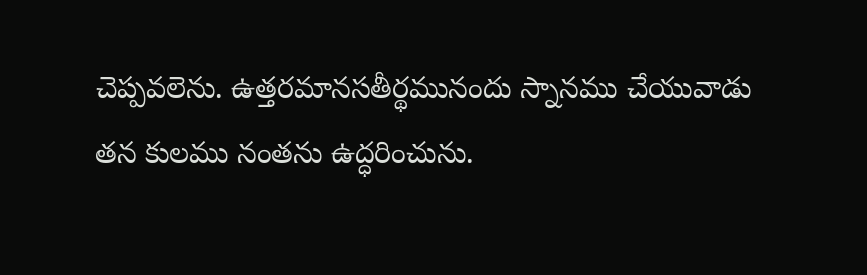చెప్పవలెను. ఉత్తరమానసతీర్థమునందు స్నానము చేయువాడు తన కులము నంతను ఉద్ధరించును.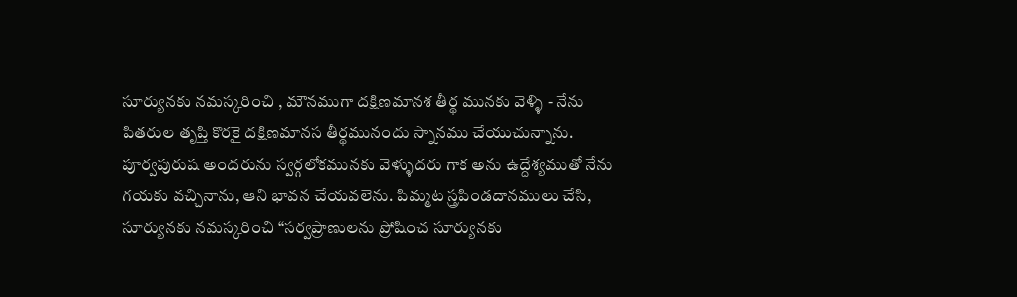సూర్యునకు నమస్కరించి , మౌనముగా దక్షిణమానశ తీర్థ మునకు వెళ్ళి - నేను పితరుల తృప్తి కొరకై దక్షిణమానస తీర్థమునందు స్నానము చేయుచున్నాను. పూర్వపురుష అందరును స్వర్గలోకమునకు వెళ్ళుదరు గాక అను ఉద్దేశ్యముతో నేను గయకు వచ్చినాను, ఆని భావన చేయవలెను. పిమ్మట స్త్రపిండదానములు చేసి, సూర్యునకు నమస్కరించి “సర్వప్రాణులను ప్రోషించ సూర్యునకు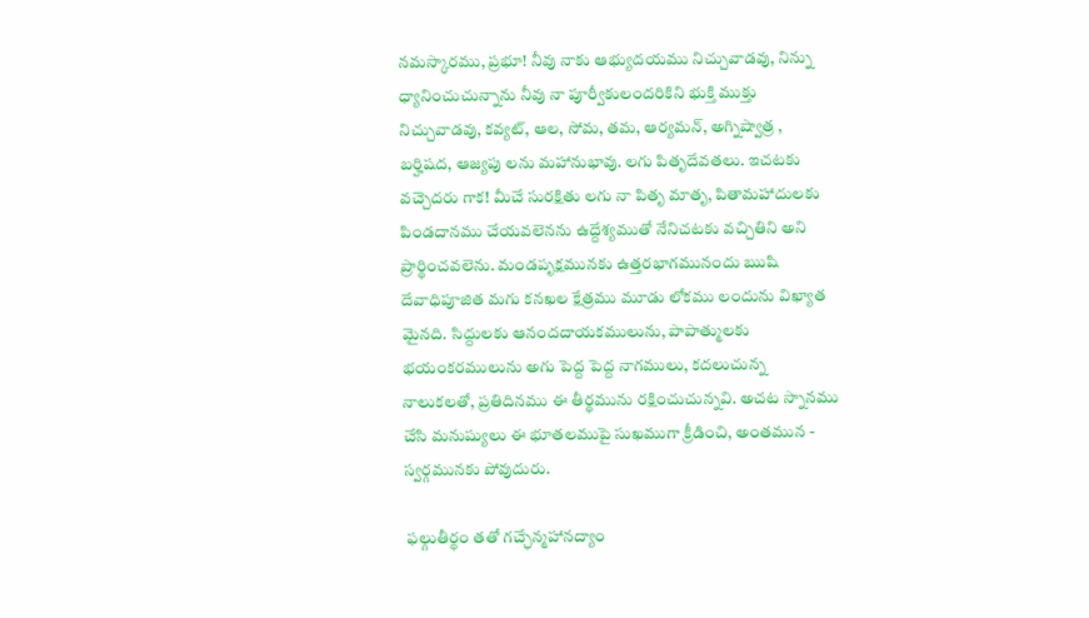నమస్కారము, ప్రభూ! నీవు నాకు ఆభ్యుదయము నిచ్చువాడవు, నిన్ను ధ్యానించుచున్నాను నీవు నా పూర్వీకులందరికిని భుక్తి ముక్తు నిచ్చువాడవు, కవ్యట్, ఆల, సోమ, తమ, ఆర్యమన్, అగ్నిష్వాత్ర , బర్హిషద, ఆజ్యపు లను మహానుభావు. లగు పితృదేవతలు. ఇచటకు వచ్చెదరు గాక! మీచే సురక్షితు లగు నా పితృ మాతృ, పితామహాదులకు పిండదానము చేయవలెనను ఉద్దేశ్యముతో నేనిచటకు వచ్చితిని అని ప్రార్థించవలెను. మండపృక్షమునకు ఉత్తరభాగమునందు ఋషి దేవాధిపూజిత మగు కనఖల క్షేత్రము మూడు లోకము లందును విఖ్యాత మైనది. సిద్దులకు ఆనందదాయకములును, పాపాత్ములకు భయంకరములును అగు పెద్ద పెద్ద నాగములు, కదలుచున్న నాలుకలతో, ప్రతిదినము ఈ తీర్థమును రక్షించుచున్నవి. అచట స్నానము చేసి మనుష్యులు ఈ భూతలముపై సుఖముగా క్రీడించి, అంతమున - స్వర్గమునకు పోవుదురు.

 ఫల్గుతీర్థం తతో గచ్ఛేన్మహానద్యాం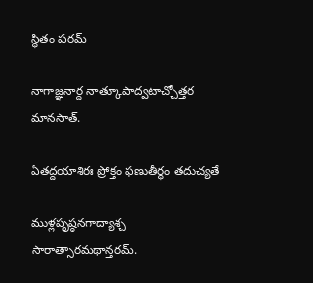స్థితం పరమ్

నాగాజ్ఞనార్ద నాత్కూపాద్వటాచ్చోత్తర మానసాత్.

ఏతద్దయాశిరః ప్రోక్తం ఫణుతీర్థం తదుచ్యతే

ముళ్లపృష్ఠనగాద్యాశ్చ సారాత్సారమథాన్తరమ్.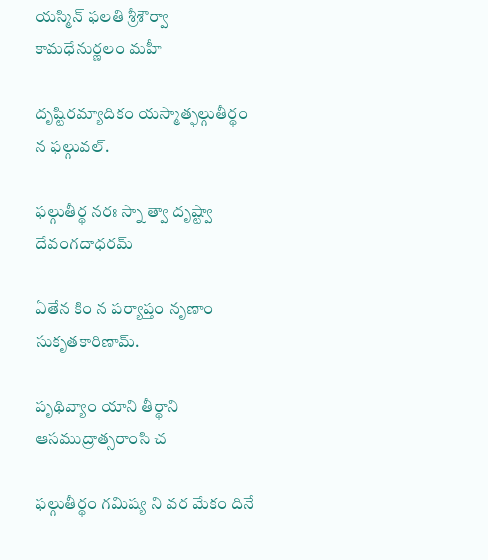యస్మిన్ ఫలతి శ్రీశౌర్వా కామధేనుర్ణలం మహీ

దృష్టిరమ్యాదికం యస్మాత్ఫల్గుతీర్థం న ఫల్గువల్.

ఫల్గుతీర్థ నరః స్నా త్వా దృష్ట్వా దేవంగదాధరమ్

ఏతేన కిం న పర్యాప్తం నృణాం సుకృతకారిణామ్.

పృథివ్యాం యాని తీర్థాని ఆసముద్రాత్సరాంసి చ

ఫల్గుతీర్థం గమిష్య ని వర మేకం దినే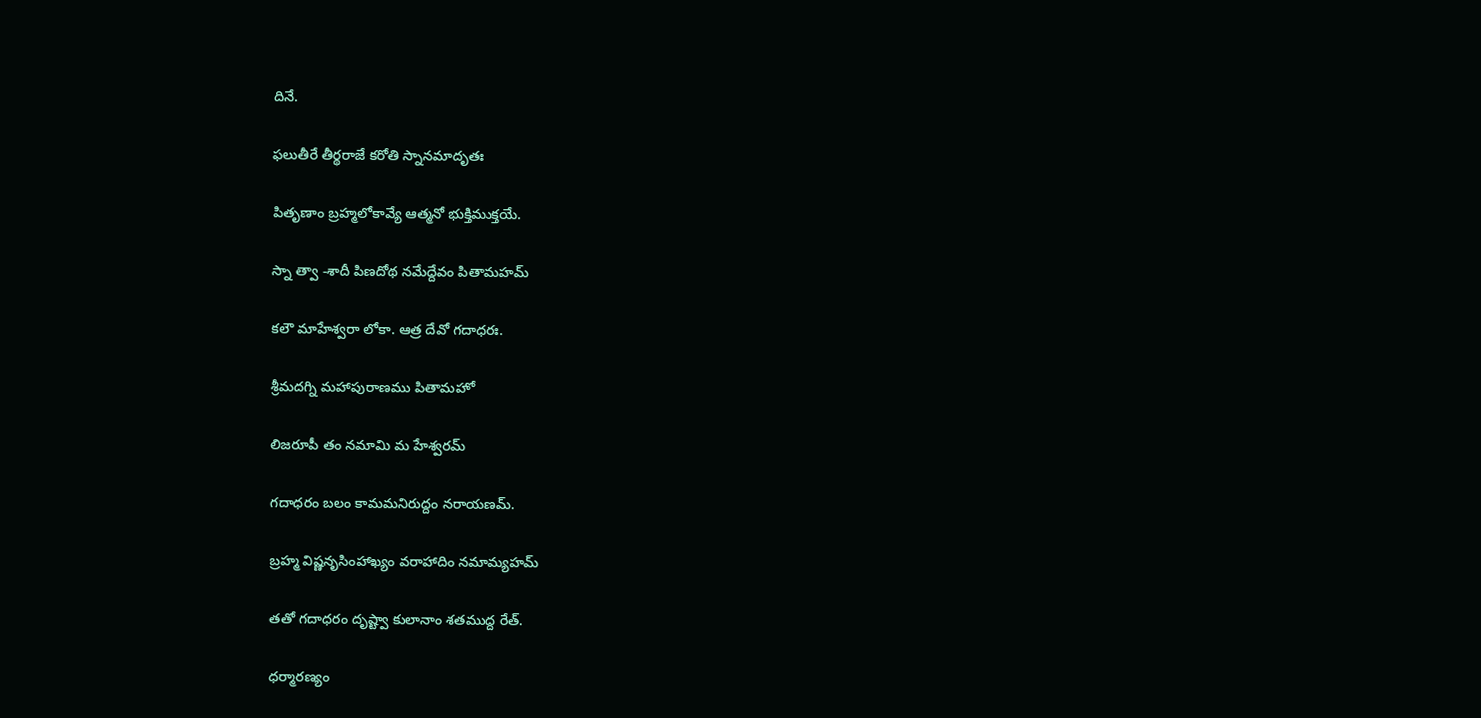దినే.

ఫలుతీరే తీర్థరాజే కరోతి స్నానమాదృతః

పితృణాం బ్రహ్మలోకావ్యే ఆత్మనో భుక్తిముక్తయే.

స్నా త్వా -శాదీ పిణదోథ నమేద్దేవం పితామహమ్

కలౌ మాహేశ్వరా లోకా. ఆత్ర దేవో గదాధరః.

శ్రీమదగ్ని మహాపురాణము పితామహో

లిజరూపీ తం నమామి మ హేశ్వరమ్

గదాధరం బలం కామమనిరుద్దం నరాయణమ్.

బ్రహ్మ విష్ణనృసింహాఖ్యం వరాహాదిం నమామ్యహమ్

తతో గదాధరం దృష్ట్వా కులానాం శతముద్ద రేత్.

ధర్మారణ్యం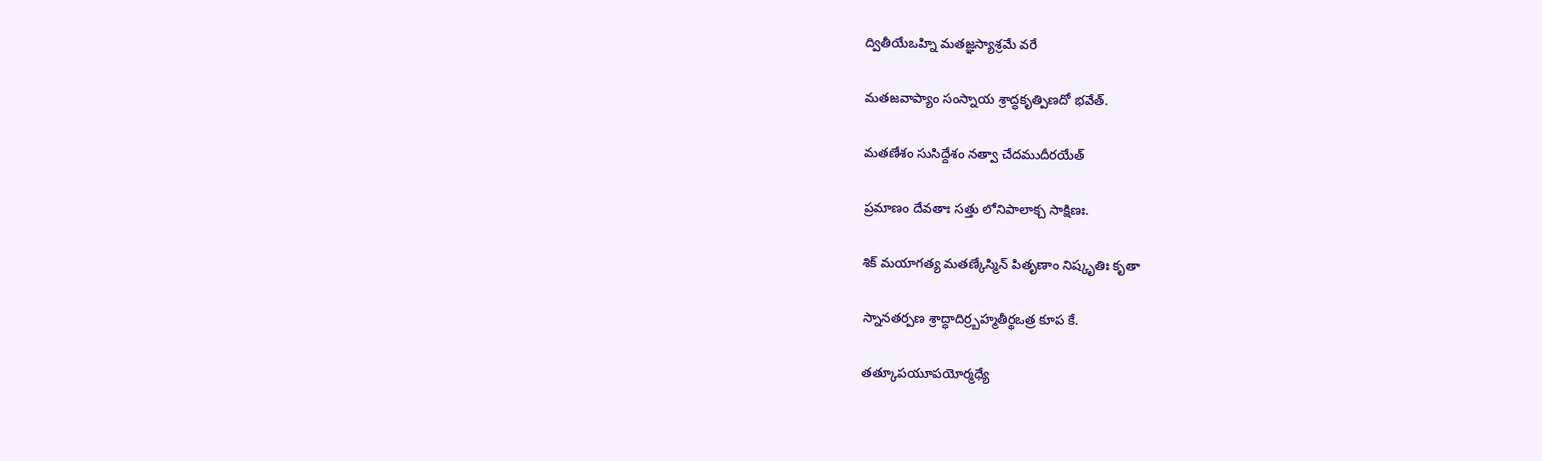ద్వితీయేఒహ్ని మతజ్ఞస్యాశ్రమే వరే

మతజవాప్యాం సంస్నాయ శ్రాద్ధకృత్పిణదో భవేత్.

మతణేశం సుసిద్దేశం నత్వా చేదముదీరయేత్

ప్రమాణం దేవతాః సత్తు లోనిపాలాక్చ సాక్షిణః.

శిక్ మయాగత్య మతణ్కేస్మిన్ పితృణాం నిష్కృతిః కృతా

స్నానతర్పణ శ్రాద్ధాదిర్ర్బహ్మతీర్థఒత్ర కూప కే.

తత్కూపయూపయోర్మధ్యే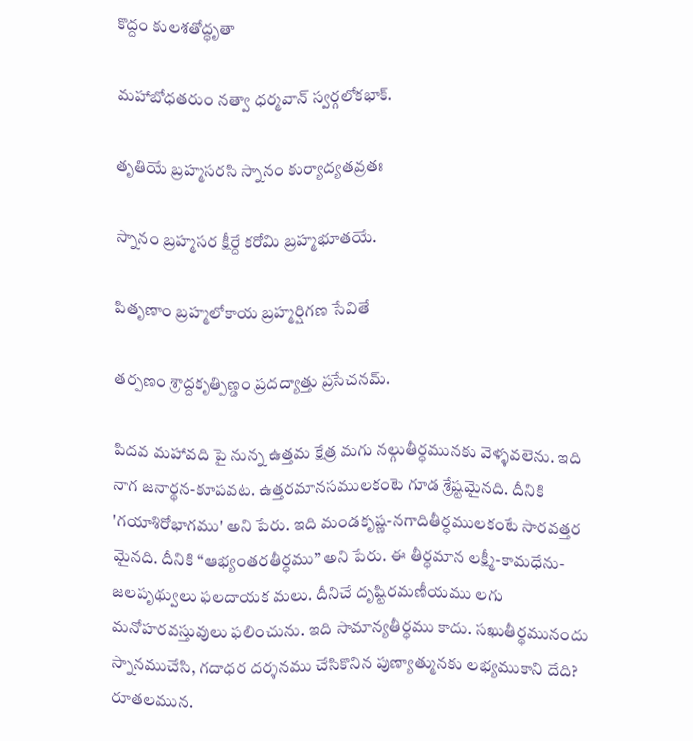కొద్దం కులశతోద్ధృతా

మహాబోధతరుం నత్వా ధర్మవాన్ స్వర్గలోకభాక్.

తృతియే బ్రహ్మసరసి స్నానం కుర్యాద్యతవ్రతః

స్నానం బ్రహ్మసర క్షీర్దే కరోమి బ్రహ్మభూతయే.

పితృణాం బ్రహ్మలోకాయ బ్రహ్మర్షిగణ సేవితే

తర్పణం శ్రాద్దకృత్పిణ్డం ప్రదద్యాత్తు ప్రసేచనమ్.

పిదవ మహావది పై నున్న ఉత్తమ క్షేత్ర మగు నల్గుతీర్ధమునకు వెళ్ళవలెను. ఇది నాగ జనార్థన-కూపవట. ఉత్తరమానసములకంటె గూడ శ్రేష్టమైనది. దీనికి 'గయాశిరోభాగము' అని పేరు. ఇది మండకృష్ణ-నగాదితీర్ధములకంటే సారవత్తర మైనది. దీనికి “ఆభ్యంతరతీర్ధము” అని పేరు. ఈ తీర్ధమాన లక్ష్మీ-కామధేను-జలపృథ్వులు ఫలదాయక మలు. దీనిచే దృష్టిరమణీయము లగు మనోహరవస్తువులు ఫలించును. ఇది సామాన్యతీర్ధము కాదు. సఖుతీర్థమునందు స్నానముచేసి, గదాధర దర్శనము చేసికొనిన పుణ్యాత్మునకు లభ్యముకాని దేది? రూతలమున.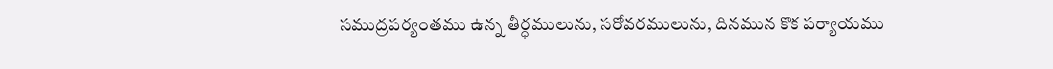సముద్రపర్యంతము ఉన్న తీర్ధములును, సరోవరములును, దినమున కొక పర్యాయము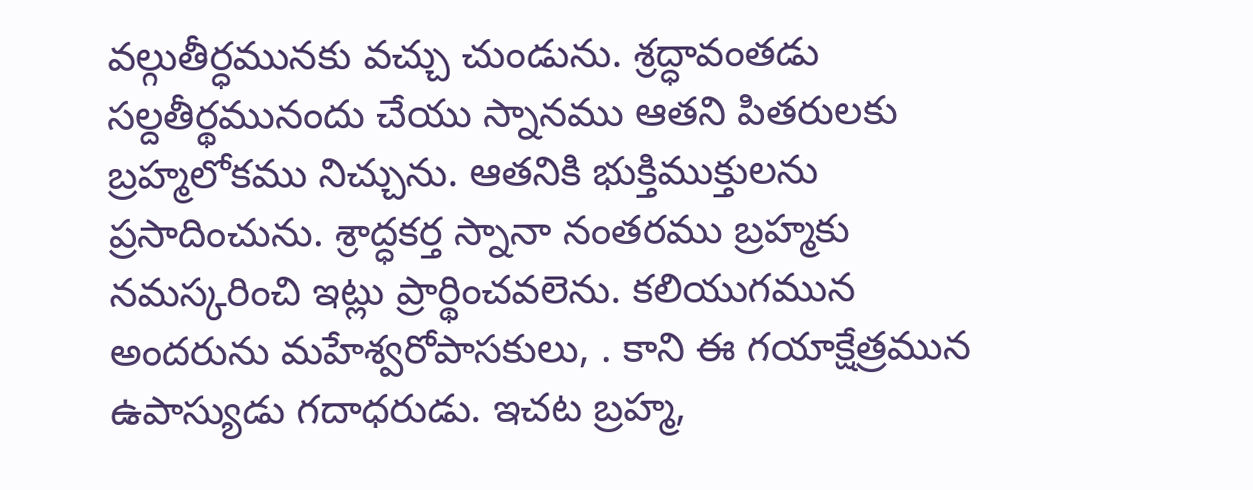వల్గుతీర్ధమునకు వచ్చు చుండును. శ్రద్ధావంతడు సల్దతీర్థమునందు చేయు స్నానము ఆతని పితరులకు బ్రహ్మలోకము నిచ్చును. ఆతనికి భుక్తిముక్తులను ప్రసాదించును. శ్రాద్ధకర్త స్నానా నంతరము బ్రహ్మకు నమస్కరించి ఇట్లు ప్రార్థించవలెను. కలియుగమున అందరును మహేశ్వరోపాసకులు, . కాని ఈ గయాక్షేత్రమున ఉపాస్యుడు గదాధరుడు. ఇచట బ్రహ్మ,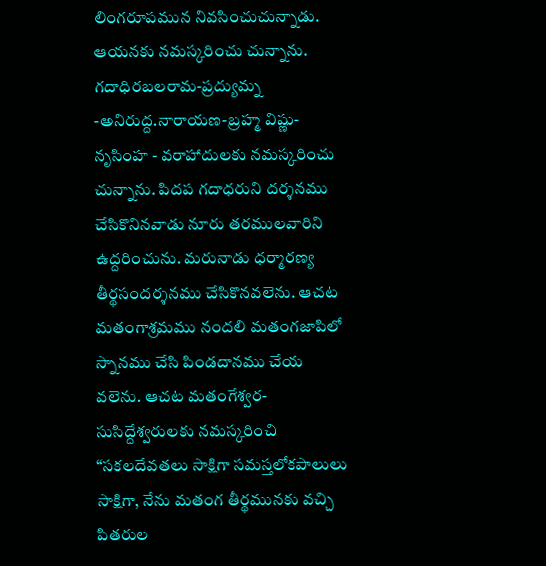లింగరూపమున నివసించుచున్నాడు. ఆయనకు నమస్కరించు చున్నాను. గదాధిరబలరామ-ప్రద్యుమ్న -అనిరుద్ద.నారాయణ-బ్రహ్మ విష్ణు-నృసింహ - వరాహాదులకు నమస్కరించు చున్నాను. పిదప గదాధరుని దర్శనము చేసికొనినవాడు నూరు తరములవారిని ఉద్దరించును. మరునాడు ధర్మారణ్య తీర్థసందర్శనము చేసికొనవలెను. ఆచట మతంగాశ్రమము నందలి మతంగజాపిలో స్నానము చేసి పిండదానము చేయ వలెను. ఆచట మతంగేశ్వర-సుసిద్దేశ్వరులకు నమస్కరించి “సకలదేవతలు సాక్షిగా సమస్తలోకపాలులు సాక్షిగా, నేను మతంగ తీర్థమునకు వచ్చి పితరుల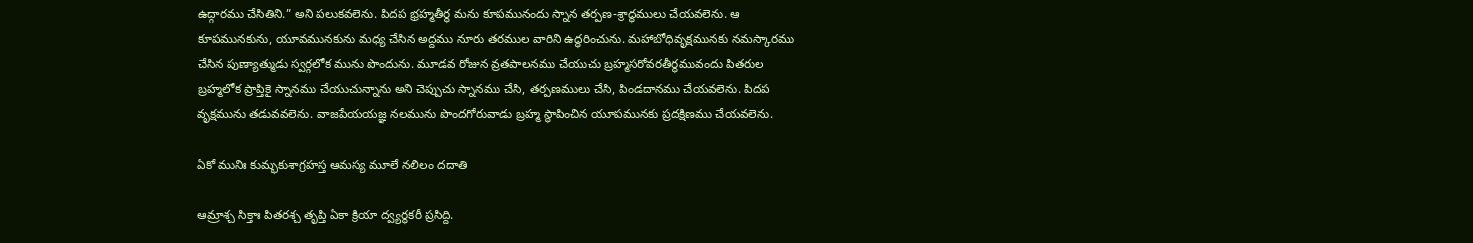ఉద్గారము చేసితిని.” అని పలుకవలెను. పిదప భ్రహ్మతీర్థ మను కూపమునందు స్నాన తర్పణ-శ్రాద్ధములు చేయవలెను. ఆ కూపమునకును, యూవమునకును మధ్య చేసిన అద్దము నూరు తరముల వారిని ఉద్ధరించును. మహాబోధివృక్షమునకు నమస్కారము చేసిన పుణ్యాత్ముడు స్వర్గలోక మును పొందును. మూడవ రోజున వ్రతపాలనము చేయుచు బ్రహ్మసరోవరతీర్థమువందు పితరుల బ్రహ్మలోక ప్రాప్తికై స్నానము చేయుచున్నాను అని చెప్పుచు స్నానము చేసి, తర్పణములు చేసి, పిండదానము చేయవలెను. పిదప వృక్షమును తడువవలెను. వాజపేయయజ్ఞ నలమును పొందగోరువాడు బ్రహ్మ స్థాపించిన యూపమునకు ప్రదక్షిణము చేయవలెను.

ఏకో మునిః కుమ్భకుశాగ్రహస్త ఆమస్య మూలే నలిలం దదాతి

ఆమ్రాశ్చ సిక్తాః పితరశ్చ తృప్తి ఏకా క్రియా ద్వ్యర్థకరీ ప్రసిద్ది.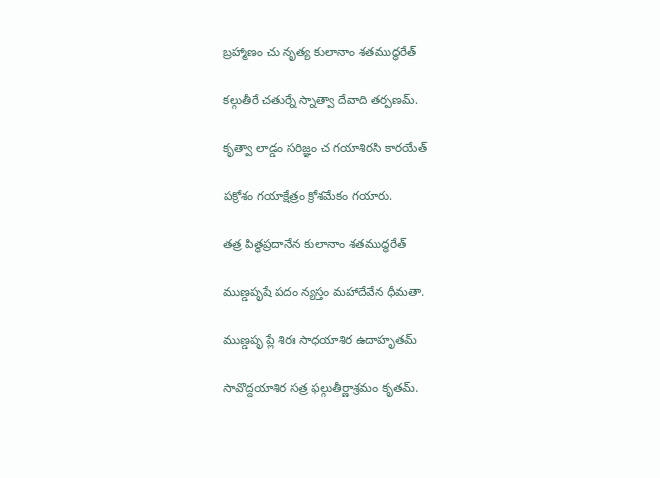బ్రహ్మాణం చు నృత్య కులానాం శతముద్ధరేత్

కల్గుతీరే చతుర్నే స్నాత్వా దేవాది తర్పణమ్.

కృత్వా లాడ్డం సరిజ్ఞం చ గయాశిరసి కారయేత్

పక్రోశం గయాక్షేత్రం క్రోశమేకం గయారు.

తత్ర పిత్థప్రదానేన కులానాం శతముద్ధరేత్

ముణ్డపృషే పదం న్యస్తం మహాదేవేన ధీమతా.

ముణ్డపృ ప్లే శిరః సాధయాశిర ఉదాహృతమ్

సావొద్దయాశిర సత్ర ఫల్గుతీర్ణాశ్రమం కృతమ్.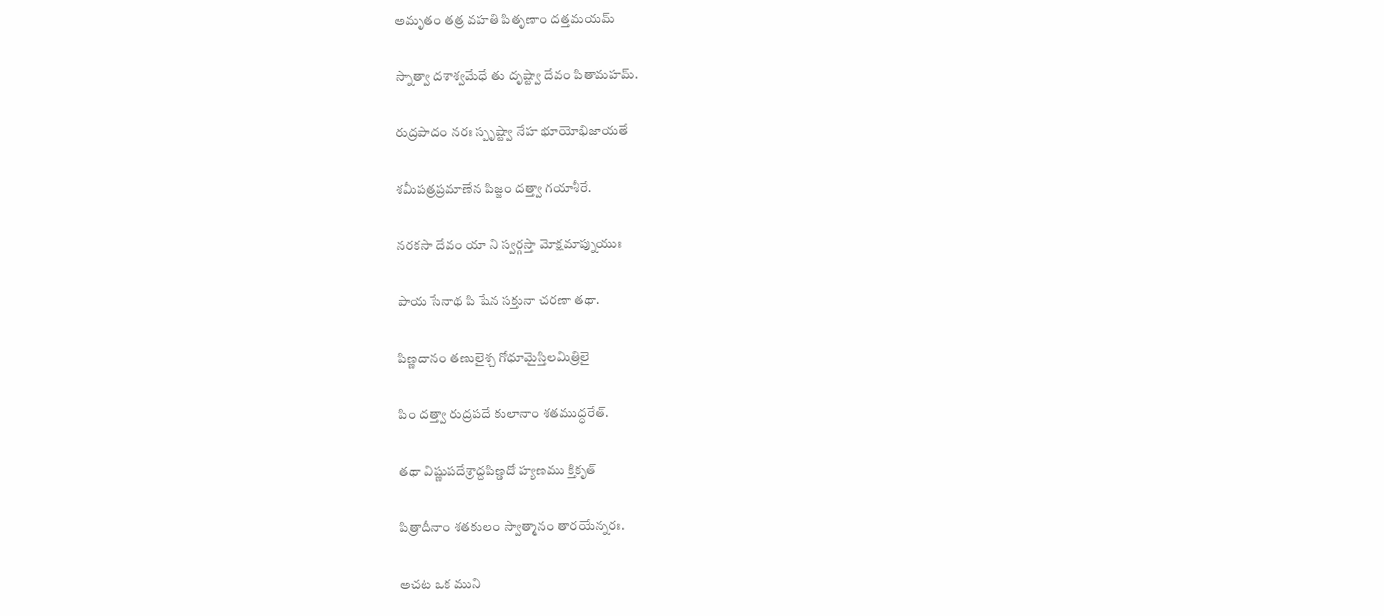అమృతం తత్ర వహతి పితృణాం దత్తమయమ్

స్నాత్వా దశాశ్వమేధే తు దృష్ట్వా దేవం పితామహమ్.

రుద్రపాదం నరః స్పృష్ట్వా నేహ భూయోభిజాయతే

శమీపత్రప్రమాణేన పిజ్జం దత్త్వా గయాశీరే.

నరకసా దేవం యా ని స్వర్గస్తా మోక్షమాప్నుయుః

పాయ సేనాథ పి షేన సక్తునా చరణా తథా.

పిణ్ణదానం తణులైశ్చ గోధూమైస్తిలమిత్రిలై

పిం దత్త్వా రుద్రపదే కులానాం శతముద్ధరేత్.

తథా విష్ణుపదేశ్రాద్దపిణ్డదో హ్యణము క్తికృత్

పిత్రాదీనాం శతకులం స్వాత్మానం తారయేన్నరః.

అచట ఒక ముని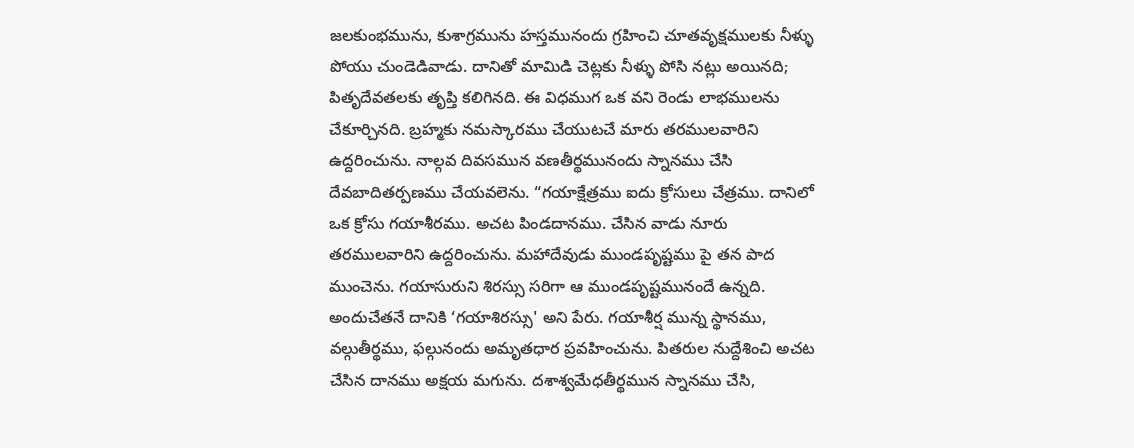జలకుంభమును, కుశాగ్రమును హస్తమునందు గ్రహించి చూతవృక్షములకు నీళ్ళు పోయు చుండెడివాడు. దానితో మామిడి చెట్లకు నీళ్ళు పోసి నట్లు అయినది; పితృదేవతలకు తృప్తి కలిగినది. ఈ విధముగ ఒక వని రెండు లాభములను చేకూర్చినది. బ్రహ్మకు నమస్కారము చేయుటచే మారు తరములవారిని ఉద్దరించును. నాల్గవ దివసమున వణతీర్థమునందు స్నానము చేసి దేవబాదితర్పణము చేయవలెను. “గయాక్షేత్రము ఐదు క్రోసులు చేత్రము. దానిలో ఒక క్రోసు గయాశీరము. అచట పిండదానము. చేసిన వాడు నూరు తరములవారిని ఉద్దరించును. మహాదేవుడు ముండపృష్టము పై తన పాద ముంచెను. గయాసురుని శిరస్సు సరిగా ఆ ముండపృష్టమునందే ఉన్నది. అందుచేతనే దానికి ‘గయాశిరస్సు' అని పేరు. గయాశీర్ష మున్న స్థానము, వల్గుతీర్థము, ఫల్గునందు అమృతధార ప్రవహించును. పితరుల నుద్దేశించి అచట చేసిన దానము అక్షయ మగును. దశాశ్వమేధతీర్థమున స్నానము చేసి,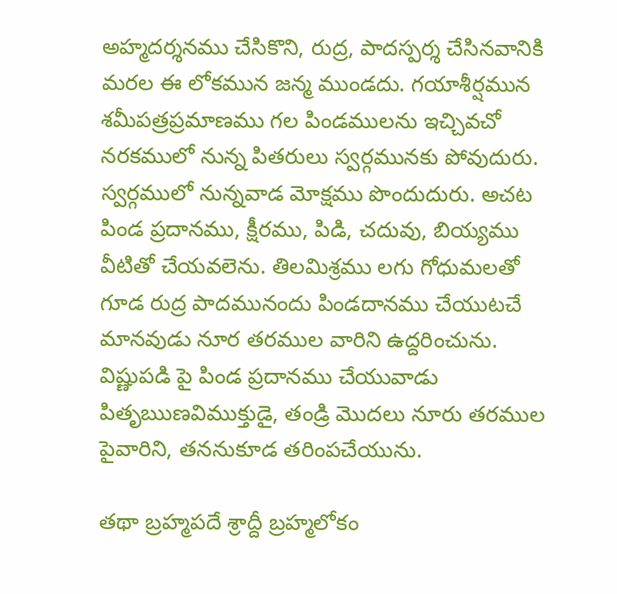అహ్మదర్శనము చేసికొని, రుద్ర, పాదస్పర్శ చేసినవానికి మరల ఈ లోకమున జన్మ ముండదు. గయాశీర్షమున శమీపత్రప్రమాణము గల పిండములను ఇచ్చివచో నరకములో నున్న పితరులు స్వర్గమునకు పోవుదురు. స్వర్గములో నున్నవాడ మోక్షము పొందుదురు. అచట పిండ ప్రదానము, క్షీరము, పిడి, చదువు, బియ్యము వీటితో చేయవలెను. తిలమిశ్రము లగు గోధుమలతో గూడ రుద్ర పాదమునందు పిండదానము చేయుటచే మానవుడు నూర తరముల వారిని ఉద్దరించును. విష్ణుపడి పై పిండ ప్రదానము చేయువాడు పితృఋణవిముక్తుడై, తండ్రి మొదలు నూరు తరముల పైవారిని, తననుకూడ తరింపచేయును.

తథా బ్రహ్మపదే శ్రాద్దీ బ్రహ్మలోకం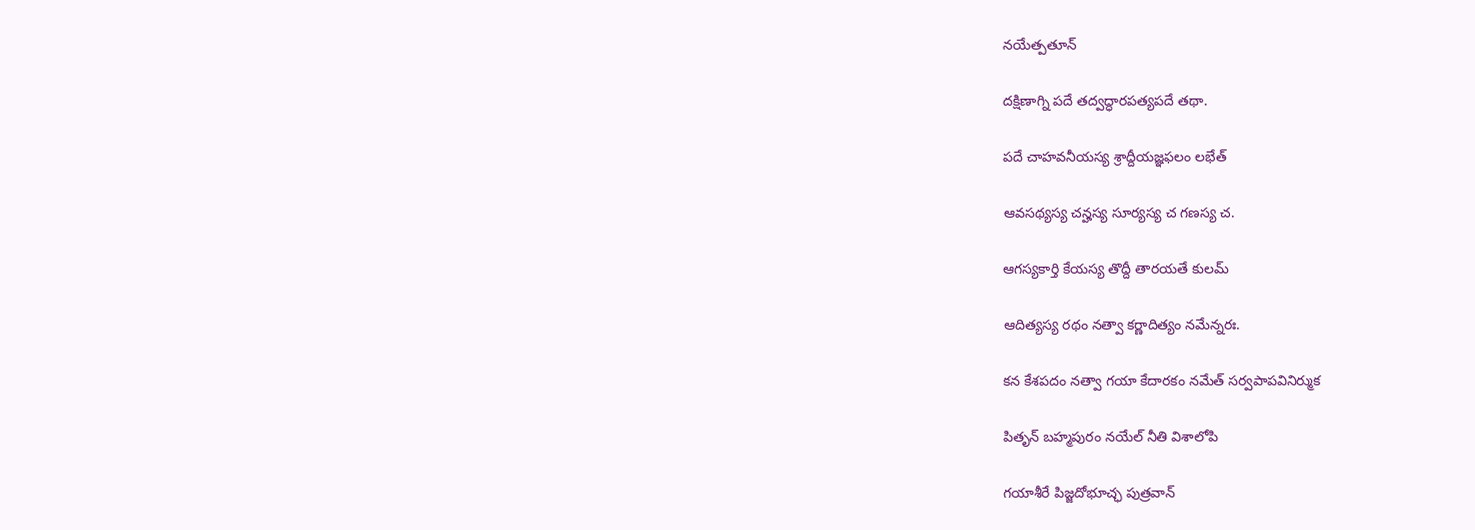నయేత్పతూన్

దక్షిణాగ్ని పదే తద్వద్ధారపత్యపదే తథా.

పదే చాహవనీయస్య శ్రాద్దీయజ్ఞఫలం లభేత్

ఆవసథ్యస్య చన్హస్య సూర్యస్య చ గణస్య చ.

ఆగస్యకార్తి కేయస్య తొద్దీ తారయతే కులమ్

ఆదిత్యస్య రథం నత్వా కర్ణాదిత్యం నమేన్నరః.

కన కేశపదం నత్వా గయా కేదారకం నమేత్ సర్వపాపవినిర్ముక

పితృన్ బహ్మపురం నయేల్ నీతి విశాలోపి

గయాశీరే పిజ్జదోభూచ్ఛ పుత్రవాన్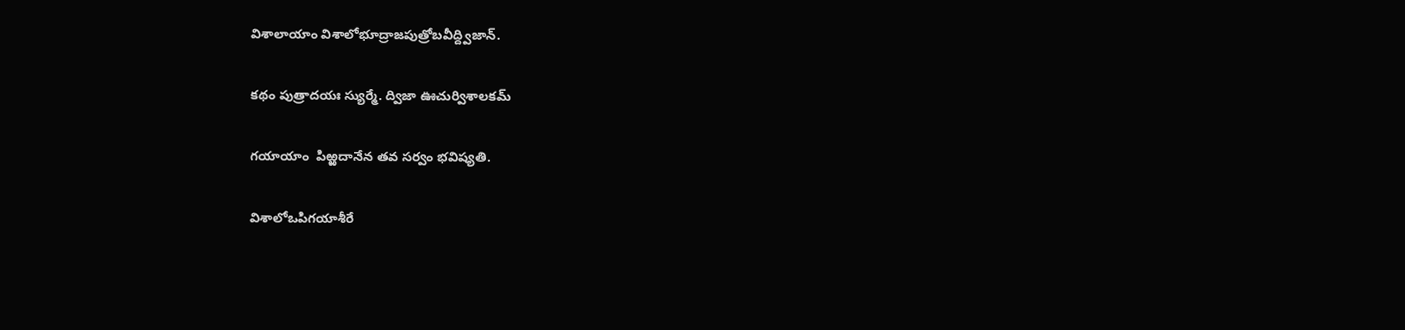విశాలాయాం విశాలోభూద్రాజపుత్రోబవీద్ద్విజాన్.

కథం పుత్రాదయః స్యుర్మే. ద్విజా ఊచుర్విశాలకమ్

గయాయాం  పిఱ్ఱదానేన తవ సర్వం భవిష్యతి.

విశాలోఒపిగయాశీరే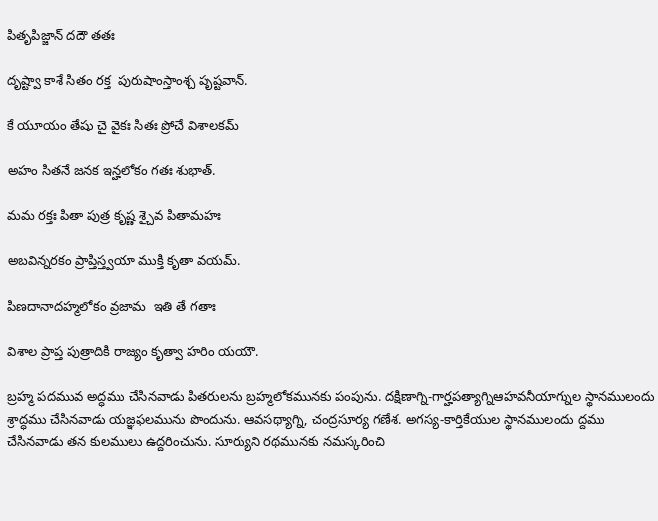పితృపిజ్జాన్ దదౌ తతః

దృష్ట్వా కాశే సితం రక్త  పురుషాంస్తాంశ్చ పృష్టవాన్.

కే యూయం తేషు చై వైకః సితః ప్రోచే విశాలకమ్

అహం సితనే జనక ఇన్హలోకం గతః శుభాత్.

మమ రక్తః పితా పుత్ర కృష్ణ శ్చైవ పితామహః

అబవిన్నరకం ప్రాప్తిస్త్వయా ముక్తి కృతా వయమ్.

పిణదానాదహ్మలోకం వ్రజామ  ఇతి తే గతాః

విశాల ప్రాప్త పుత్రాదికి రాజ్యం కృత్వా హరిం యయౌ.

బ్రహ్మ పదమువ అద్ధము చేసినవాడు పితరులను బ్రహ్మలోకమునకు పంపును. దక్షిణాగ్ని-గార్హపత్యాగ్నిఆహవనీయాగ్నుల స్థానములందు శ్రాద్ధము చేసినవాడు యజ్ఞఫలమును పొందును. ఆవసథ్యాగ్ని, చంద్రసూర్య గణేశ. అగస్య-కార్తికేయుల స్థానములందు ద్దము చేసినవాడు తన కులములు ఉద్దరించును. సూర్యుని రథమునకు నమస్కరించి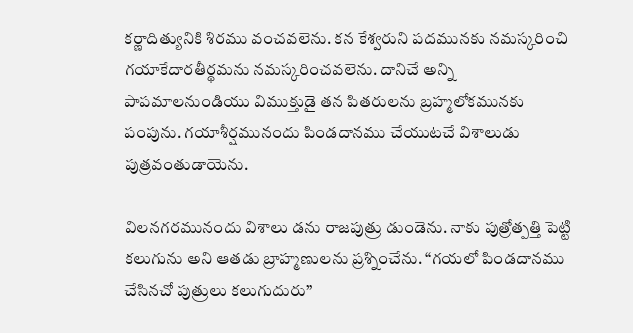కర్ణాదిత్యునికి శిరము వంచవలెను. కన కేశ్వరుని పదమునకు నమస్కరించి గయాకేదారతీర్థమను నమస్కరించవలెను. దానిచే అన్ని పాపమాలనుండియు విముక్తుడై తన పితరులను బ్రహ్మలోకమునకు పంపును. గయాశీర్షమునందు పిండదానము చేయుటచే విశాలుడు పుత్రవంతుడాయెను.

విలనగరమునందు విశాలు డను రాజపుత్రు డుండెను. నాకు పుత్రోత్పత్తి పెట్టి కలుగును అని ఆతడు బ్రాహ్మణులను ప్రశ్నించేను. “గయలో పిండదానము చేసినచో పుత్రులు కలుగుదురు”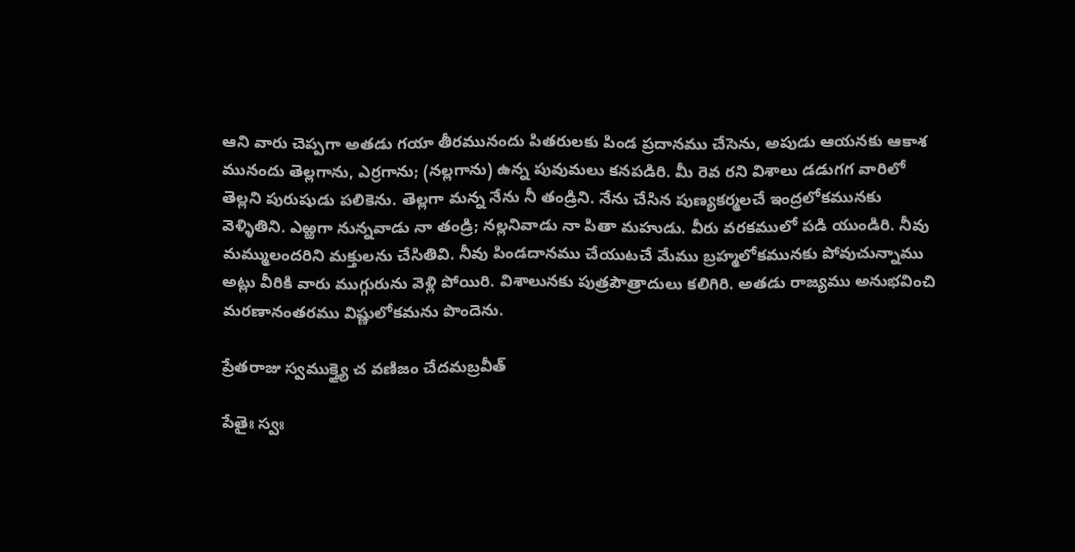ఆని వారు చెప్పగా అతడు గయా తీరమునందు పితరులకు పిండ ప్రదానము చేసెను, అపుడు ఆయనకు ఆకాశ మునందు తెల్లగాను, ఎర్రగాను; (నల్లగాను) ఉన్న పువుమలు కనపడిరి. మీ రెవ రని విశాలు డడుగగ వారిలో తెల్లని పురుషుడు పలికెను. తెల్లగా మన్న నేను నీ తండ్రిని. నేను చేసిన పుణ్యకర్మలచే ఇంద్రలోకమునకు వెళ్ళితిని. ఎఱ్ఱగా నున్నవాడు నా తండ్రి; నల్లనివాడు నా పితా మహుడు. వీరు వరకములో పడి యుండిరి. నీవు మమ్ములందరిని మక్తులను చేసితివి. నీవు పిండదానము చేయుటచే మేము బ్రహ్మలోకమునకు పోవుచున్నాము అట్లు వీరికి వారు ముగ్గురును వెళ్లి పోయిరి. విశాలునకు పుత్రపౌత్రాదులు కలిగిరి. అతడు రాజ్యము అనుభవించి మరణానంతరము విష్ణులోకమను పొందెను.

ప్రేతరాజు స్వముక్త్యై చ వణిజం చేదమబ్రవీత్

పేతైః స్వః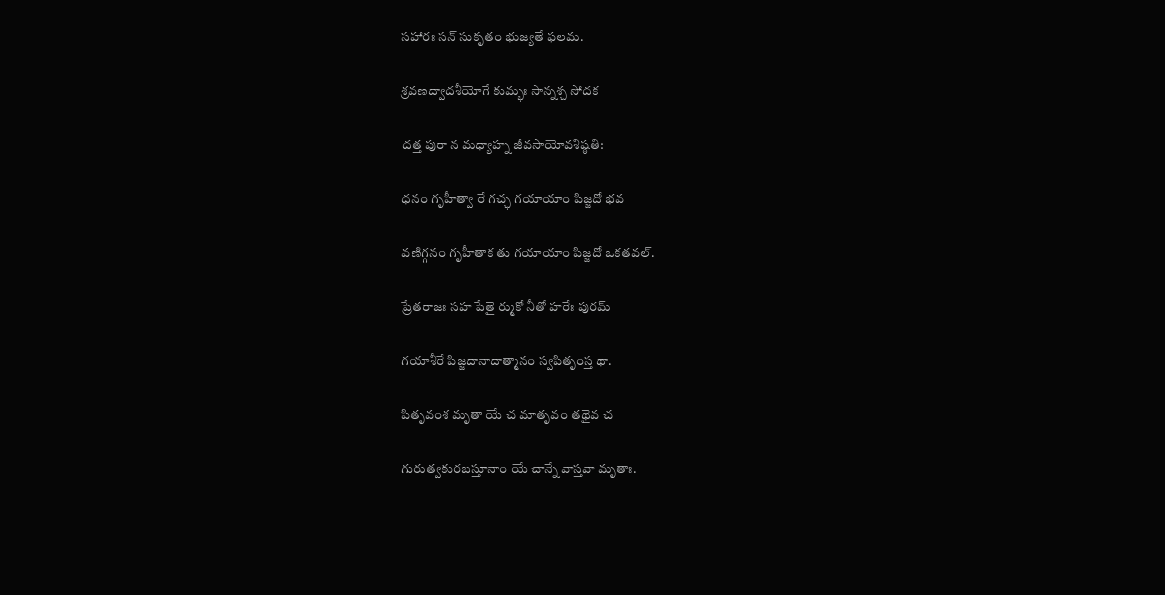సహారః సన్ సుకృతం భుజ్యతే ఫలమ.

శ్రవణద్వాదశీయోగే కుమ్భః సాన్నశ్చ సోదక

దత్త పురా న మధ్యాహ్న జీవసాయోవశిష్ఠతి:

ధనం గృహీత్వా రే గచ్ఛ గయాయాం పిజ్జదో భవ

వణిగ్గనం గృహీతాక తు గయాయాం పిజ్జదో ఒకతవల్.

ప్రేతరాజః సహ పేతై ర్ముకో నీతో హరేః పురమ్

గయాశీరే పిజ్జదానాదాత్మానం స్వపితృంస్త థా.

పితృవంశ మృతా యే చ మాతృవం తథైవ చ

గురుత్వకురబస్తూనాం యే చాన్నే వాస్తవా మృతాః.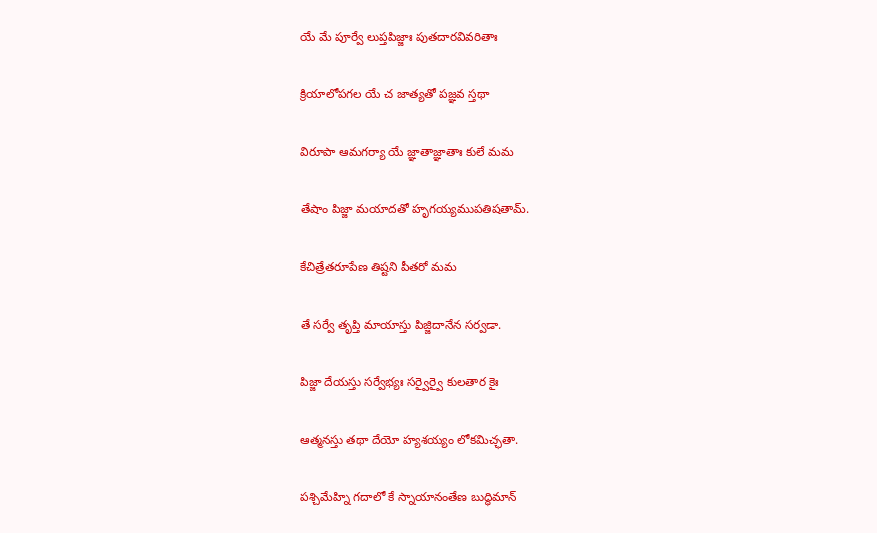యే మే పూర్వే లుప్తపిజ్జాః పుతదారవివరితాః

క్రియాలోపగల యే చ జాత్యతో పజ్ఞవ స్తథా

విరూపా ఆమగర్యా యే జ్ఞాతాజ్ఞాతాః కులే మమ

తేషాం పిజ్జా మయాదతో హృగయ్యముపతిషతామ్.

కేచిత్రేతరూపేణ తిష్టని పీతరో మమ

తే సర్వే తృప్తి మాయాస్తు పిజ్జిదానేన సర్వడా.

పిజ్జా దేయస్తు సర్వేభ్యః సర్వైర్వై కులతార కైః

ఆత్మనస్తు తథా దేయో హ్యశయ్యం లోకమిచ్ఛతా.

పశ్చిమేహ్ని గదాలో కే స్నాయానంతేణ బుద్ధిమాన్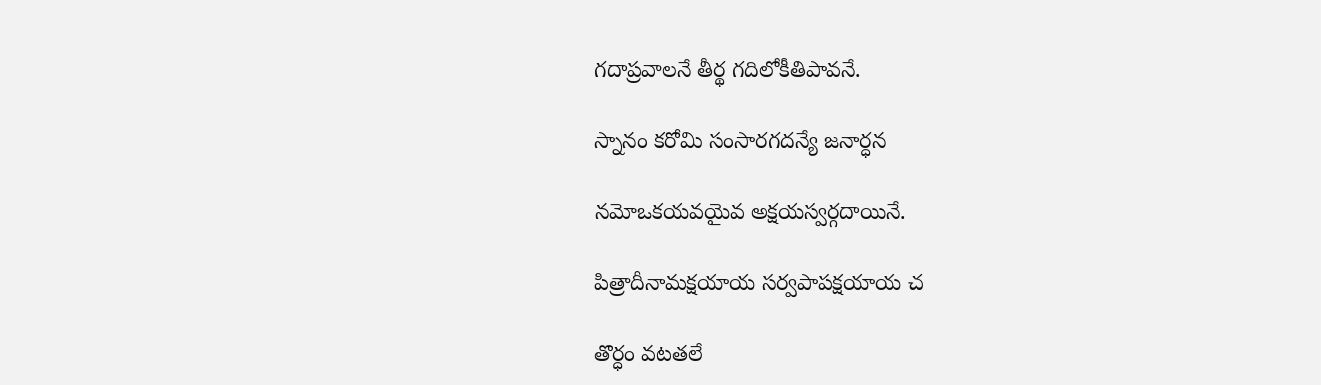గదాప్రవాలనే తీర్థ గదిలోకీతిపావనే.

స్నానం కరోమి సంసారగదన్యే జనార్ధన

నమోఒకయవయైవ అక్షయస్వర్గదాయినే.

పిత్రాదీనామక్షయాయ సర్వపాపక్షయాయ చ

తొర్ధం వటతలే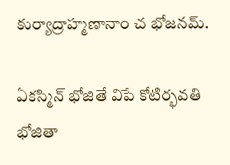కుర్యాద్రాహ్మణానాం చ భోజనమ్.

ఏకస్మిన్ భోజితే విపే కోటిర్భవతి భోజితా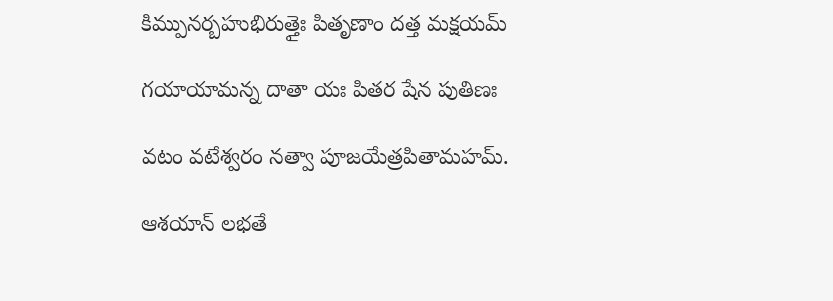కిమ్పునర్బహుభిరుత్తైః పితృణాం దత్త మక్షయమ్

గయాయామన్న దాతా యః పితర షేన పుతిణః

వటం వటేశ్వరం నత్వా పూజయేత్రపితామహమ్.

ఆశయాన్ లభతే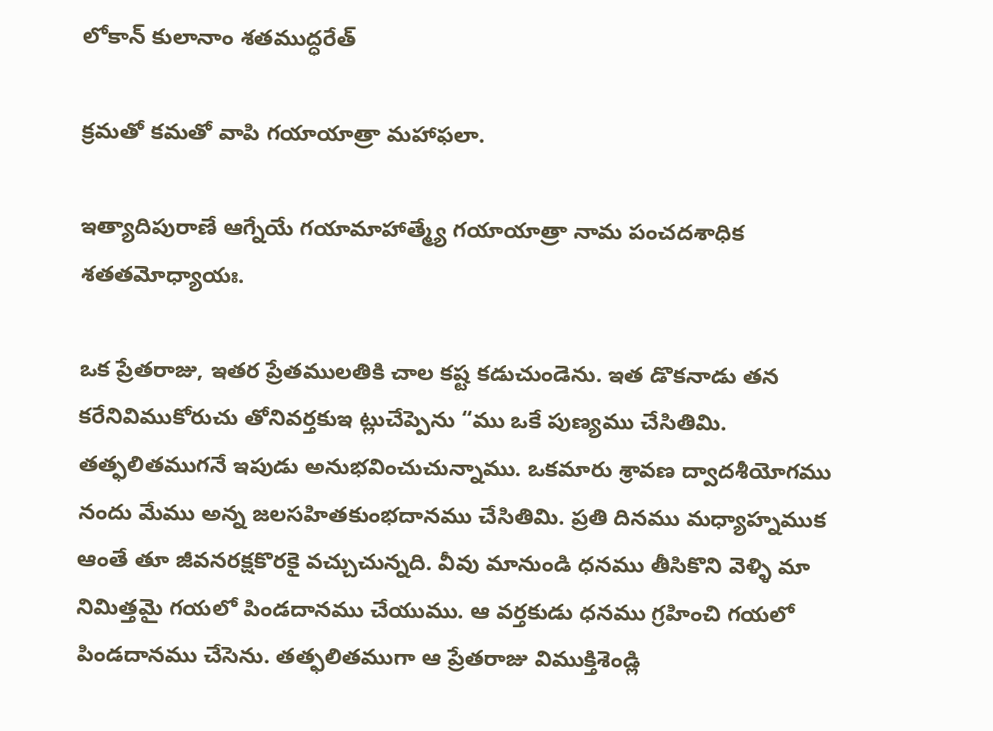లోకాన్ కులానాం శతముద్ధరేత్

క్రమతో కమతో వాపి గయాయాత్రా మహాఫలా.

ఇత్యాదిపురాణే ఆగ్నేయే గయామాహాత్మ్యే గయాయాత్రా నామ పంచదశాధిక శతతమోధ్యాయః.

ఒక ప్రేతరాజు, ఇతర ప్రేతములతికి చాల కష్ట కడుచుండెను. ఇత డొకనాడు తన కరేనివిముకోరుచు తోనివర్తకుఇ ట్లుచేప్పెను “ము ఒకే పుణ్యము చేసితిమి. తత్ఫలితముగనే ఇపుడు అనుభవించుచున్నాము. ఒకమారు శ్రావణ ద్వాదశీయోగము నందు మేము అన్న జలసహితకుంభదానము చేసితిమి. ప్రతి దినము మధ్యాహ్నముక ఆంతే తూ జీవనరక్షకొరకై వచ్చుచున్నది. వీవు మానుండి ధనము తీసికొని వెళ్ళి మా నిమిత్తమై గయలో పిండదానము చేయుము. ఆ వర్తకుడు ధనము గ్రహించి గయలో పిండదానము చేసెను. తత్ఫలితముగా ఆ ప్రేతరాజు విముక్తిశెండ్లి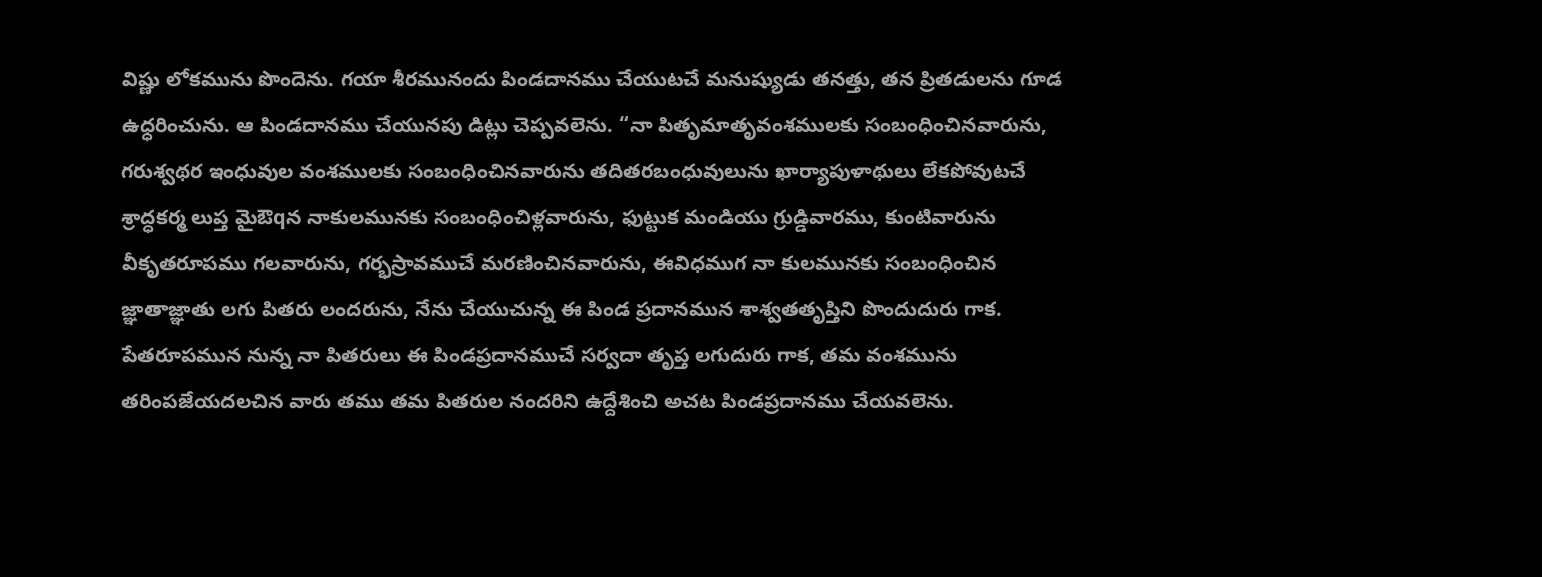విష్ణు లోకమును పొందెను. గయా శీరమునందు పిండదానము చేయుటచే మనుష్యుడు తనత్తు, తన ప్రితడులను గూడ ఉధ్ధరించును. ఆ పిండదానము చేయునపు డిట్లు చెప్పవలెను. “నా పితృమాతృవంశములకు సంబంధించినవారును, గరుశ్వథర ఇంధువుల వంశములకు సంబంధించినవారును తదితరబంధువులును ఖార్యాపుళాథులు లేకపోవుటచే శ్రాద్ధకర్మ లుప్త మైఔqన నాకులమునకు సంబంధించిళ్లవారును, ఫుట్టుక మండియు గ్రుడ్డివారము, కుంటివారును వీకృతరూపము గలవారును, గర్భస్రావముచే మరణించినవారును, ఈవిధముగ నా కులమునకు సంబంధించిన జ్ఞాతాజ్ఞాతు లగు పితరు లందరును, నేను చేయుచున్న ఈ పిండ ప్రదానమున శాశ్వతతృప్తిని పొందుదురు గాక. పేతరూపమున నున్న నా పితరులు ఈ పిండప్రదానముచే సర్వదా తృప్త లగుదురు గాక, తమ వంశమును తరింపజేయదలచిన వారు తము తమ పితరుల నందరిని ఉద్దేశించి అచట పిండప్రదానము చేయవలెను.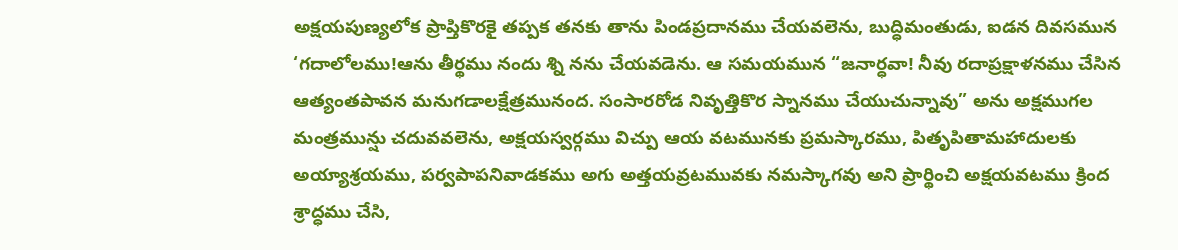అక్షయపుణ్యలోక ప్రాప్తికొరకై తప్పక తనకు తాను పిండప్రదానము చేయవలెను, బుద్ధిమంతుడు, ఐడన దివసమున ‘గదాలోలము!ఆను తీర్థము నందు శ్ని నను చేయవడెను. ఆ సమయమున “జనార్ధవా! నీవు రదాప్రక్షాళనము చేసిన ఆత్యంతపావన మనుగడాలక్షేత్రమునంద. సంసారరోడ నివృత్తికొర స్నానము చేయుచున్నావు” అను అక్షముగల మంత్రమున్షు చదువవలెను, అక్షయస్వర్గము విచ్పు ఆయ వటమునకు ప్రమస్కారము, పితృపితామహాదులకు అయ్యాశ్రయము, పర్వపాపనివాడకము అగు అత్తయవ్రటమువకు నమస్కాగవు అని ప్రార్థించి అక్షయవటము క్రింద శ్రాద్ధము చేసి,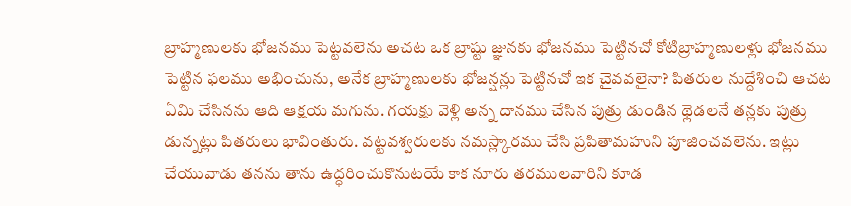బ్రాహ్మణులకు భోజనము పెట్టవలెను అచట ఒక బ్రాష్టు జ్ఞునకు భోజనము పెట్టినచో కోటిబ్రాహ్మణులళ్లు భోజనము పెట్టిన ఫలము అభించును, అనేక బ్రాహ్మణులకు భోజన్షన్లు పెట్టినచో ఇక చైవవలైనా? పితరుల నుద్దేశించి ఆచట ఏమి చేసినను ఆది ఆక్షయ మగును. గయక్షు వెళ్లి అన్న దానము చేసిన పుత్రు డుండిన థ్లెడలనే తన్లకు పుత్రు డున్నట్లు పితరులు భావింతురు. వట్టవశ్వరులకు నమస్ల్కారము చేసి ప్రపితామహుని పూజించవలెను. ఇట్లు చేయువాడు తనను తాను ఉద్ధరించుకొనుటయే కాక నూరు తరములవారిని కూడ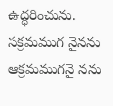ఉద్ధరించును. సక్రమముగ నైనను ఆక్రమముగనై నను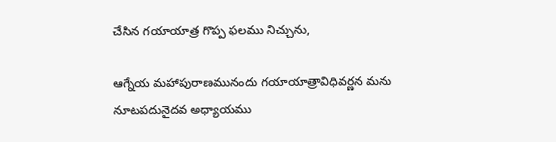చేసిన గయాయాత్ర గొప్ప ఫలము నిచ్చును,

ఆగ్నేయ మహాపురాణమునందు గయాయాత్రావిధివర్ణన మను నూటపదునైదవ అధ్యాయము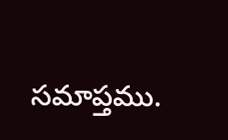సమాప్తము.